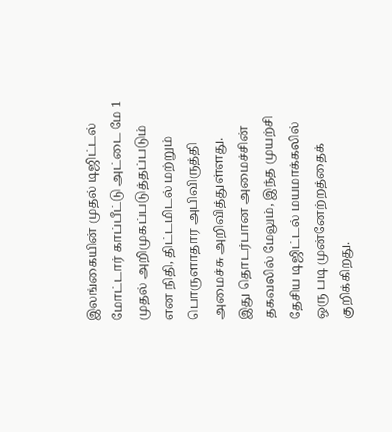இலங்கையின் முதல் டிஜிட்டல் மோட்டார் காப்பீட்டு அட்டை மே 1 முதல் அறிமுகப்படுத்தப்படும் என நிதி, திட்டமிடல் மற்றும் பொருளாதார அபிவிருத்தி அமைச்சு அறிவித்துள்ளது.
இது தொடர்பான அமைச்சின் தகவலில் மேலும், இந்த முயற்சி தேசிய டிஜிட்டல் மயமாக்கலில் ஒரு படி முன்னேற்றத்தைக் குறிக்கிறது.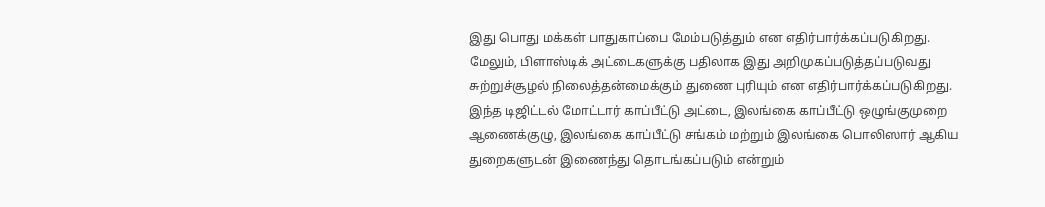இது பொது மக்கள் பாதுகாப்பை மேம்படுத்தும் என எதிர்பார்க்கப்படுகிறது.
மேலும், பிளாஸ்டிக் அட்டைகளுக்கு பதிலாக இது அறிமுகப்படுத்தப்படுவது சுற்றுச்சூழல் நிலைத்தன்மைக்கும் துணை புரியும் என எதிர்பார்க்கப்படுகிறது.
இந்த டிஜிட்டல் மோட்டார் காப்பீட்டு அட்டை, இலங்கை காப்பீட்டு ஒழுங்குமுறை ஆணைக்குழு, இலங்கை காப்பீட்டு சங்கம் மற்றும் இலங்கை பொலிஸார் ஆகிய துறைகளுடன் இணைந்து தொடங்கப்படும் என்றும்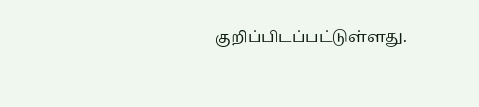குறிப்பிடப்பட்டுள்ளது.